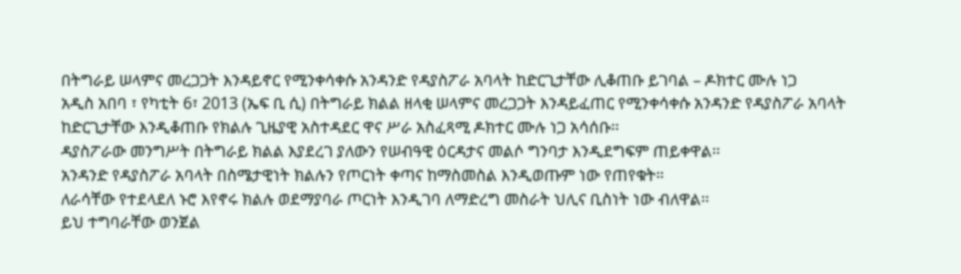በትግራይ ሠላምና መረጋጋት እንዳይኖር የሚንቀሳቀሱ አንዳንድ የዳያስፖራ አባላት ከድርጊታቸው ሊቆጠቡ ይገባል – ዶክተር ሙሉ ነጋ
አዲስ አበባ ፣ የካቲት 6፣ 2013 (ኤፍ ቢ ሲ) በትግራይ ክልል ዘላቂ ሠላምና መረጋጋት እንዳይፈጠር የሚንቀሳቀሱ አንዳንድ የዳያስፖራ አባላት ከድርጊታቸው እንዲቆጠቡ የክልሉ ጊዜያዊ አስተዳደር ዋና ሥራ አስፈጻሚ ዶክተር ሙሉ ነጋ አሳሰቡ፡፡
ዳያስፖራው መንግሥት በትግራይ ክልል እያደረገ ያለውን የሠብዓዊ ዕርዳታና መልሶ ግንባታ እንዲደግፍም ጠይቀዋል፡፡
አንዳንድ የዳያስፖራ አባላት በስሜታዊነት ክልሉን የጦርነት ቀጣና ከማስመስል እንዲወጡም ነው የጠየቁት።
ለራሳቸው የተደላደለ ኑሮ እየኖሩ ክልሉ ወደማያባራ ጦርነት እንዲገባ ለማድረግ መስራት ህሊና ቢስነት ነው ብለዋል፡፡
ይህ ተግባራቸው ወንጀል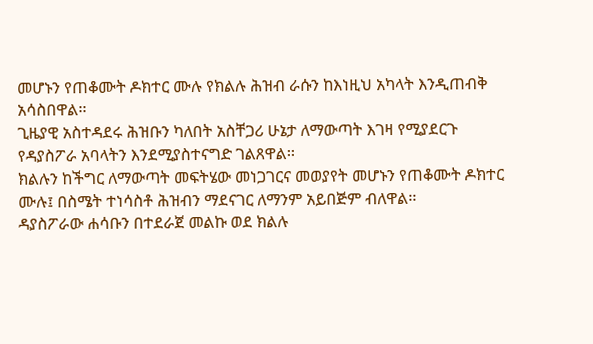መሆኑን የጠቆሙት ዶክተር ሙሉ የክልሉ ሕዝብ ራሱን ከእነዚህ አካላት እንዲጠብቅ አሳስበዋል፡፡
ጊዜያዊ አስተዳደሩ ሕዝቡን ካለበት አስቸጋሪ ሁኔታ ለማውጣት እገዛ የሚያደርጉ የዳያስፖራ አባላትን እንደሚያስተናግድ ገልጸዋል፡፡
ክልሉን ከችግር ለማውጣት መፍትሄው መነጋገርና መወያየት መሆኑን የጠቆሙት ዶክተር ሙሉ፤ በስሜት ተነሳስቶ ሕዝብን ማደናገር ለማንም አይበጅም ብለዋል፡፡
ዳያስፖራው ሐሳቡን በተደራጀ መልኩ ወደ ክልሉ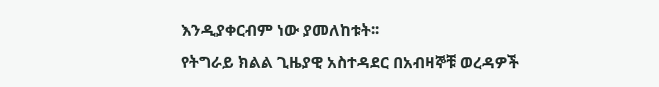እንዲያቀርብም ነው ያመለከቱት፡፡
የትግራይ ክልል ጊዜያዊ አስተዳደር በአብዛኞቹ ወረዳዎች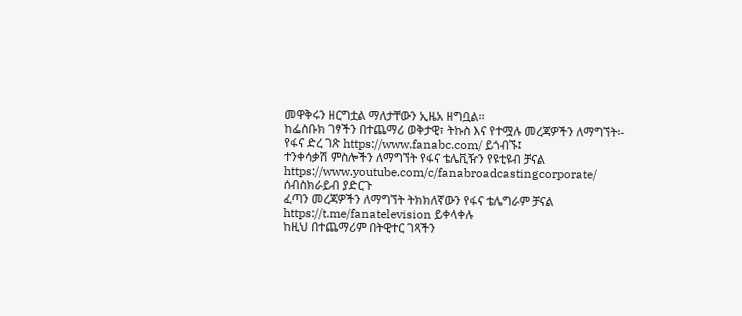መዋቅሩን ዘርግቷል ማለታቸውን ኢዜአ ዘግቧል፡፡
ከፌስቡክ ገፃችን በተጨማሪ ወቅታዊ፣ ትኩስ እና የተሟሉ መረጃዎችን ለማግኘት፡-
የፋና ድረ ገጽ https://www.fanabc.com/ ይጎብኙ፤
ተንቀሳቃሽ ምስሎችን ለማግኘት የፋና ቴሌቪዥን የዩቲዩብ ቻናል https://www.youtube.com/c/fanabroadcastingcorporate/ ሰብስክራይብ ያድርጉ
ፈጣን መረጃዎችን ለማግኘት ትክክለኛውን የፋና ቴሌግራም ቻናል https://t.me/fanatelevision ይቀላቀሉ
ከዚህ በተጨማሪም በትዊተር ገጻችን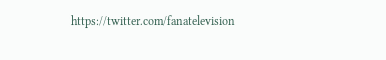https://twitter.com/fanatelevision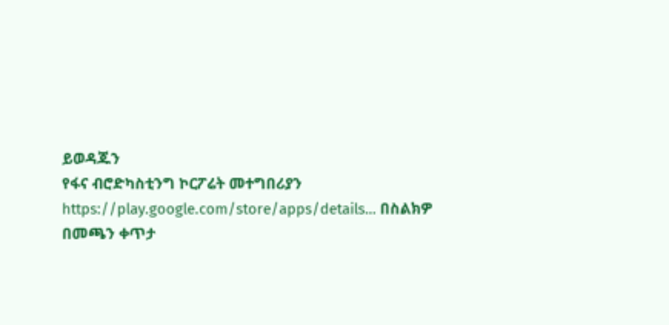ይወዳጁን
የፋና ብሮድካስቲንግ ኮርፖሬት መተግበሪያን https://play.google.com/store/apps/details… በስልክዎ በመጫን ቀጥታ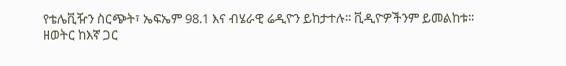የቴሌቪዥን ስርጭት፣ ኤፍኤም 98.1 እና ብሄራዊ ሬዲዮን ይከታተሉ፡፡ ቪዲዮዎችንም ይመልከቱ፡፡
ዘወትር ከእኛ ጋር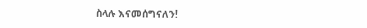ስላሉ እናመሰግናለን!